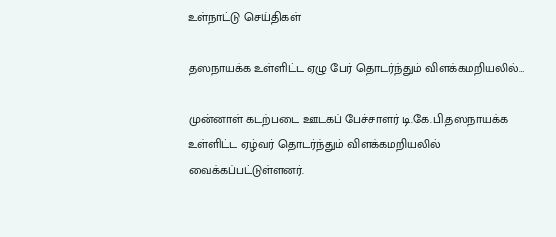உள்நாட்டு செய்திகள்

தஸநாயக்க உள்ளிட்ட ஏழு பேர் தொடர்ந்தும் விளக்கமறியலில்…

முன்னாள் கடற்படை ஊடகப் பேச்சாளர் டி.கே.பி.தஸநாயக்க உள்ளிட்ட ஏழ்வர் தொடர்ந்தும் விளக்கமறியலில் வைக்கப்பட்டுள்ளனர்.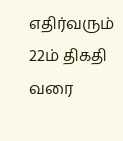எதிர்வரும் 22ம் திகதி வரை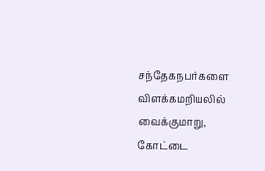சந்தேகநபர்களை விளக்கமறியலில் வைக்குமாறு, கோட்டை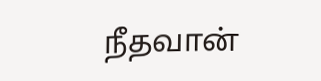நீதவான்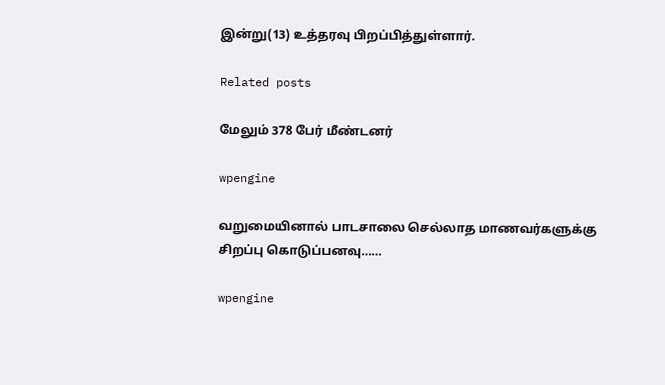இன்று(13) உத்தரவு பிறப்பித்துள்ளார்.

Related posts

மேலும் 378 பேர் மீண்டனர்

wpengine

வறுமையினால் பாடசாலை செல்லாத மாணவர்களுக்கு சிறப்பு கொடுப்பனவு……

wpengine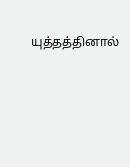யுத்தத்தினால்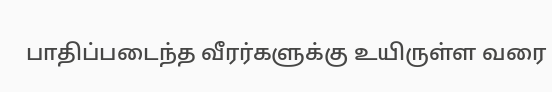பாதிப்படைந்த வீரர்களுக்கு உயிருள்ள வரை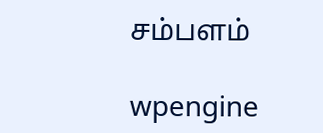சம்பளம்

wpengine